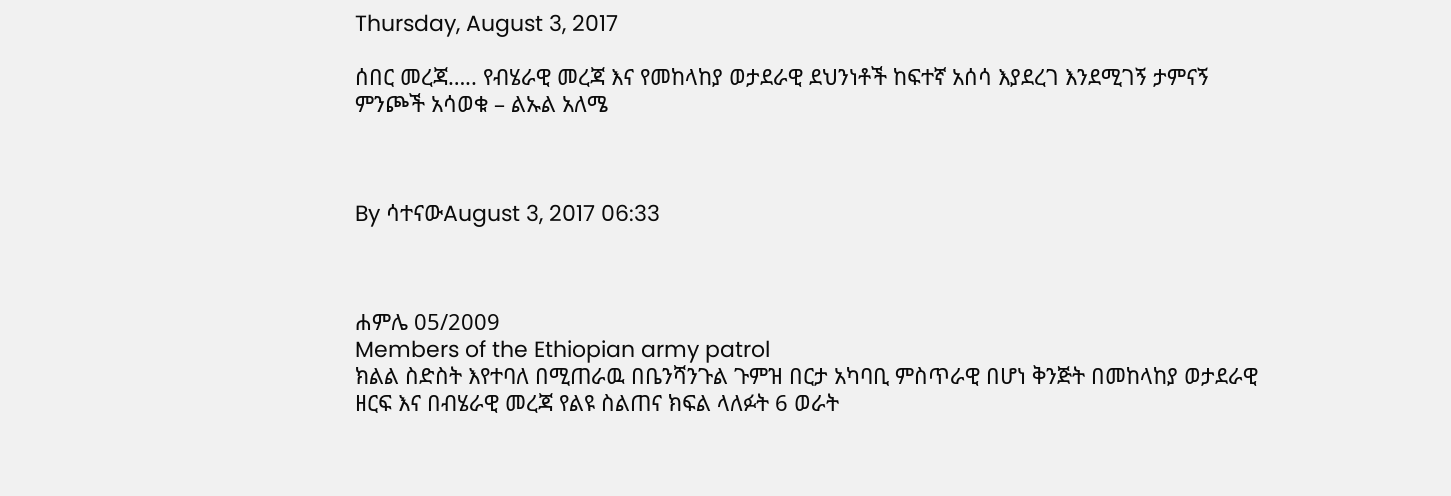Thursday, August 3, 2017

ሰበር መረጃ….. የብሄራዊ መረጃ እና የመከላከያ ወታደራዊ ደህንነቶች ከፍተኛ አሰሳ እያደረገ እንደሚገኝ ታምናኝ ምንጮች አሳወቁ – ልኡል አለሜ



By ሳተናውAugust 3, 2017 06:33



ሐምሌ 05/2009
Members of the Ethiopian army patrol
ክልል ስድስት እየተባለ በሚጠራዉ በቤንሻንጉል ጉምዝ በርታ አካባቢ ምስጥራዊ በሆነ ቅንጅት በመከላከያ ወታደራዊ ዘርፍ እና በብሄራዊ መረጃ የልዩ ስልጠና ክፍል ላለፉት 6 ወራት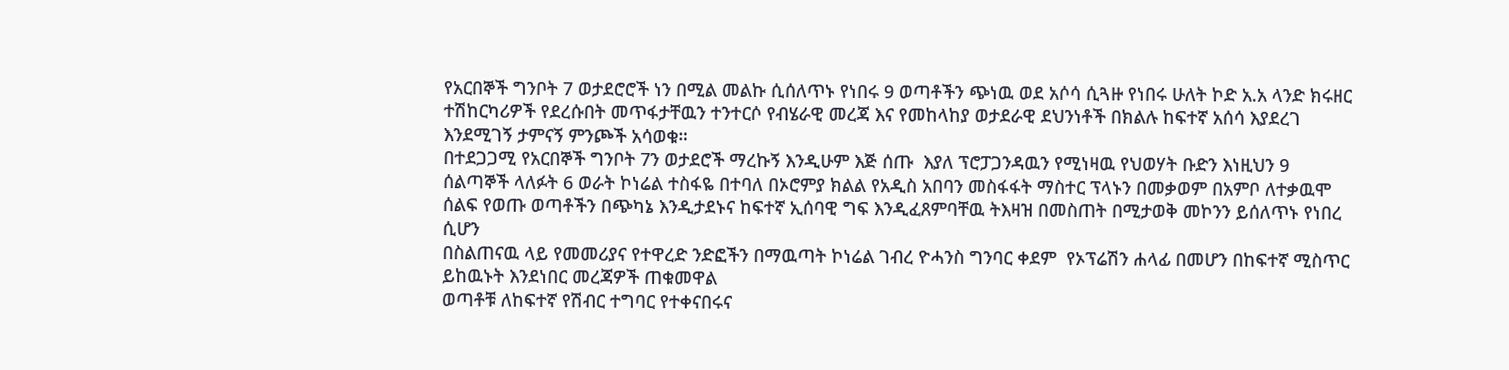የአርበኞች ግንቦት 7 ወታደሮሮች ነን በሚል መልኩ ሲሰለጥኑ የነበሩ 9 ወጣቶችን ጭነዉ ወደ አሶሳ ሲጓዙ የነበሩ ሁለት ኮድ አ.አ ላንድ ክሩዘር ተሽከርካሪዎች የደረሱበት መጥፋታቸዉን ተንተርሶ የብሄራዊ መረጃ እና የመከላከያ ወታደራዊ ደህንነቶች በክልሉ ከፍተኛ አሰሳ እያደረገ እንደሚገኝ ታምናኝ ምንጮች አሳወቁ።
በተደጋጋሚ የአርበኞች ግንቦት 7ን ወታደሮች ማረኩኝ እንዲሁም እጅ ሰጡ  እያለ ፕሮፓጋንዳዉን የሚነዛዉ የህወሃት ቡድን እነዚህን 9 ሰልጣኞች ላለፉት 6 ወራት ኮነሬል ተስፋዬ በተባለ በኦሮምያ ክልል የአዲስ አበባን መስፋፋት ማስተር ፕላኑን በመቃወም በአምቦ ለተቃዉሞ ሰልፍ የወጡ ወጣቶችን በጭካኔ እንዲታደኑና ከፍተኛ ኢሰባዊ ግፍ እንዲፈጸምባቸዉ ትእዛዝ በመስጠት በሚታወቅ መኮንን ይሰለጥኑ የነበረ ሲሆን
በስልጠናዉ ላይ የመመሪያና የተዋረድ ንድፎችን በማዉጣት ኮነሬል ገብረ ዮሓንስ ግንባር ቀደም  የኦፕሬሽን ሐላፊ በመሆን በከፍተኛ ሚስጥር ይከዉኑት እንደነበር መረጃዎች ጠቁመዋል
ወጣቶቹ ለከፍተኛ የሽብር ተግባር የተቀናበሩና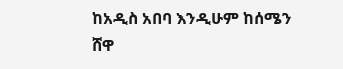ከአዲስ አበባ እንዲሁም ከሰሜን ሸዋ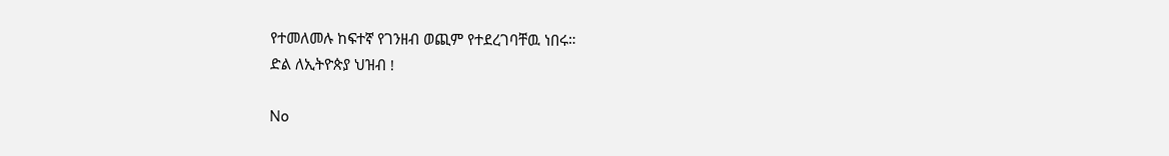የተመለመሉ ከፍተኛ የገንዘብ ወጪም የተደረገባቸዉ ነበሩ።
ድል ለኢትዮጵያ ህዝብ !

No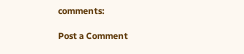comments:

Post a Comment